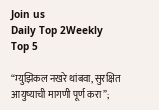Join us
Daily Top 2Weekly Top 5

“म्युझिकल नखरे थांबवा, सुरक्षित आयुष्याची मागणी पूर्ण करा”;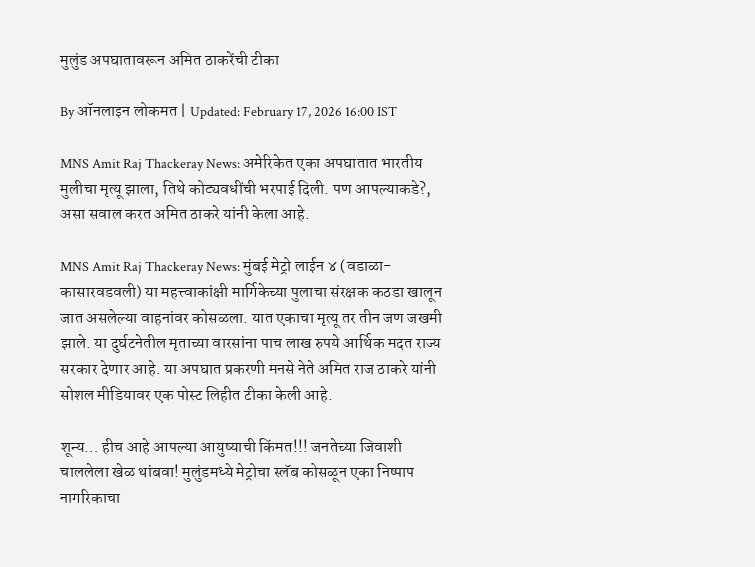मुलुंड अपघातावरून अमित ठाकरेंची टीका

By ऑनलाइन लोकमत | Updated: February 17, 2026 16:00 IST

MNS Amit Raj Thackeray News: अमेरिकेत एका अपघातात भारतीय मुलीचा मृत्यू झाला, तिथे कोट्यवधींची भरपाई दिली. पण आपल्याकडे?, असा सवाल करत अमित ठाकरे यांनी केला आहे.

MNS Amit Raj Thackeray News: मुंबई मेट्रो लाईन ४ (वडाळा-कासारवडवली) या महत्त्वाकांक्षी मार्गिकेच्या पुलाचा संरक्षक कठडा खालून जात असलेल्या वाहनांवर कोसळला. यात एकाचा मृत्यू तर तीन जण जखमी झाले. या दुर्घटनेतील मृताच्या वारसांना पाच लाख रुपये आर्थिक मदत राज्य सरकार देणार आहे. या अपघात प्रकरणी मनसे नेते अमित राज ठाकरे यांनी सोशल मीडियावर एक पोस्ट लिहीत टीका केली आहे.

शून्य… हीच आहे आपल्या आयुष्याची किंमत!!! जनतेच्या जिवाशी चाललेला खेळ थांबवा! मुलुंडमध्ये मेट्रोचा स्लॅब कोसळून एका निष्पाप नागरिकाचा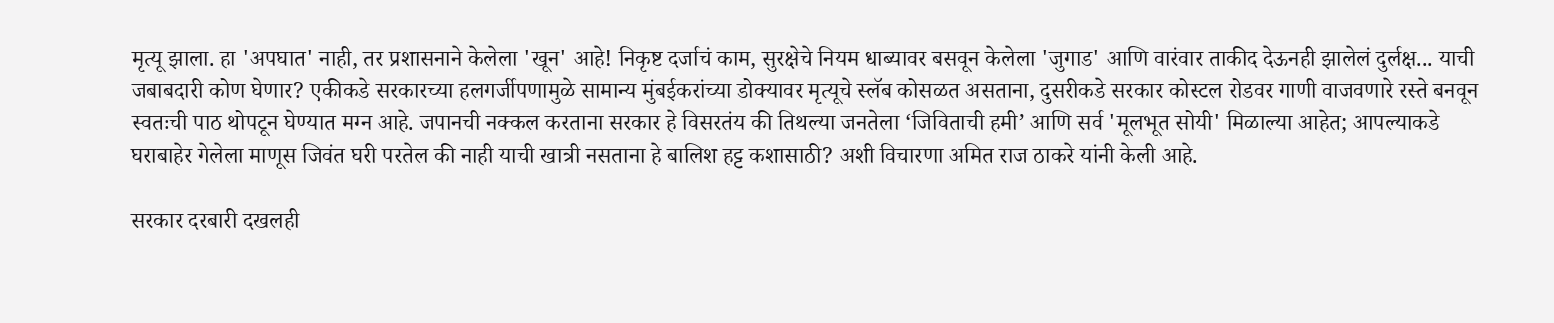मृत्यू झाला. हा 'अपघात' नाही, तर प्रशासनाने केलेला 'खून' आहे! निकृष्ट दर्जाचं काम, सुरक्षेचे नियम धाब्यावर बसवून केलेला 'जुगाड' आणि वारंवार ताकीद देऊनही झालेलं दुर्लक्ष... याची जबाबदारी कोण घेणार? एकीकडे सरकारच्या हलगर्जीपणामुळे सामान्य मुंबईकरांच्या डोक्यावर मृत्यूचे स्लॅब कोसळत असताना, दुसरीकडे सरकार कोस्टल रोडवर गाणी वाजवणारे रस्ते बनवून स्वतःची पाठ थोपटून घेण्यात मग्न आहे. जपानची नक्कल करताना सरकार हे विसरतंय की तिथल्या जनतेला ‘जिविताची हमी’ आणि सर्व 'मूलभूत सोयी' मिळाल्या आहेत; आपल्याकडे घराबाहेर गेलेला माणूस जिवंत घरी परतेल की नाही याची खात्री नसताना हे बालिश हट्ट कशासाठी? अशी विचारणा अमित राज ठाकरे यांनी केली आहे.

सरकार दरबारी दखलही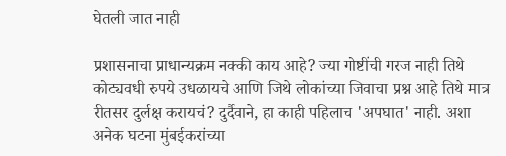घेतली जात नाही

प्रशासनाचा प्राधान्यक्रम नक्की काय आहे? ज्या गोष्टींची गरज नाही तिथे कोट्यवधी रुपये उधळायचे आणि जिथे लोकांच्या जिवाचा प्रश्न आहे तिथे मात्र रीतसर दुर्लक्ष करायचं? दुर्दैवाने, हा काही पहिलाच 'अपघात' नाही. अशा अनेक घटना मुंबईकरांच्या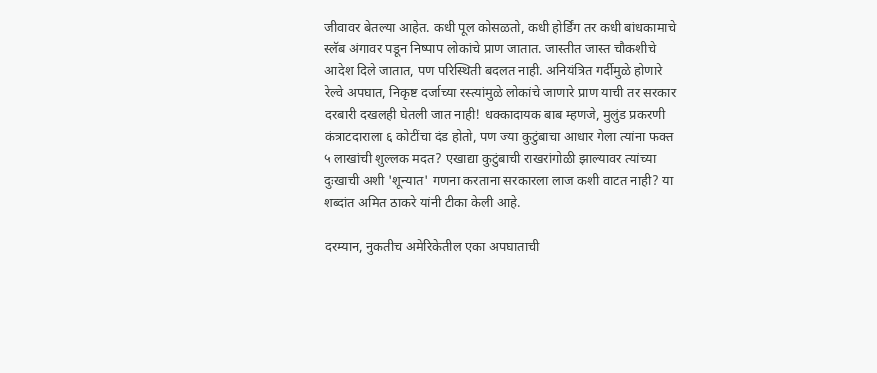जीवावर बेतल्या आहेत. कधी पूल कोसळतो, कधी होर्डिंग तर कधी बांधकामाचे स्लॅब अंगावर पडून निष्पाप लोकांचे प्राण जातात. जास्तीत जास्त चौकशीचे आदेश दिले जातात, पण परिस्थिती बदलत नाही. अनियंत्रित गर्दीमुळे होणारे रेल्वे अपघात, निकृष्ट दर्जाच्या रस्त्यांमुळे लोकांचे जाणारे प्राण याची तर सरकार दरबारी दखलही घेतली जात नाही! धक्कादायक बाब म्हणजे, मुलुंड प्रकरणी कंत्राटदाराला ६ कोटींचा दंड होतो, पण ज्या कुटुंबाचा आधार गेला त्यांना फक्त ५ लाखांची शुल्लक मदत? एखाद्या कुटुंबाची राखरांगोळी झाल्यावर त्यांच्या दुःखाची अशी 'शून्यात' गणना करताना सरकारला लाज कशी वाटत नाही? या शब्दांत अमित ठाकरे यांनी टीका केली आहे.

दरम्यान, नुकतीच अमेरिकेतील एका अपघाताची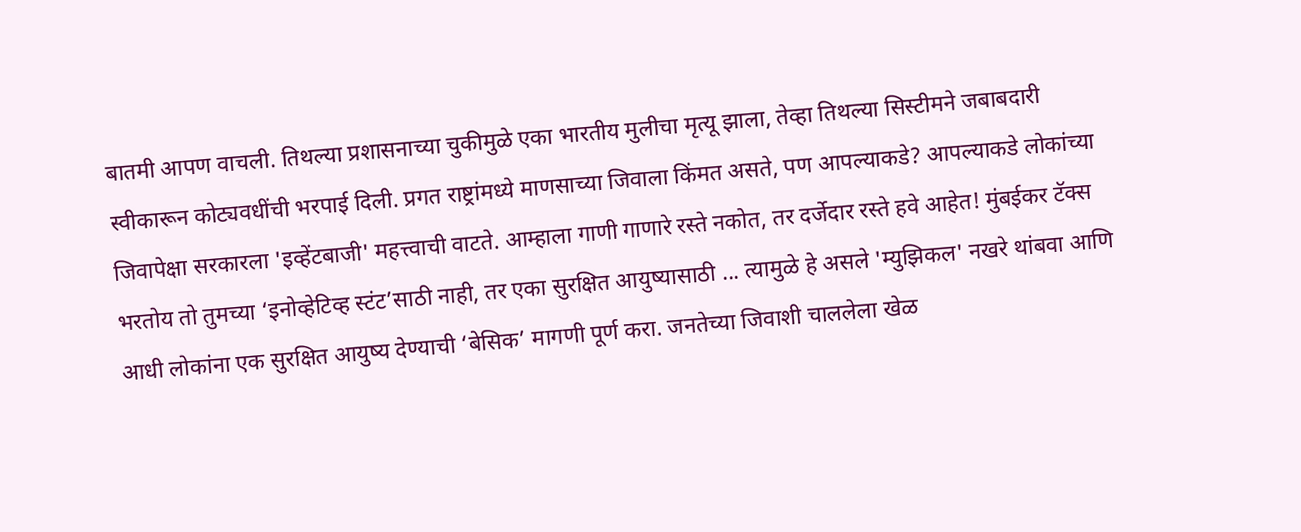बातमी आपण वाचली. तिथल्या प्रशासनाच्या चुकीमुळे एका भारतीय मुलीचा मृत्यू झाला, तेव्हा तिथल्या सिस्टीमने जबाबदारी स्वीकारून कोट्यवधींची भरपाई दिली. प्रगत राष्ट्रांमध्ये माणसाच्या जिवाला किंमत असते, पण आपल्याकडे? आपल्याकडे लोकांच्या जिवापेक्षा सरकारला 'इव्हेंटबाजी' महत्त्वाची वाटते. आम्हाला गाणी गाणारे रस्ते नकोत, तर दर्जेदार रस्ते हवे आहेत! मुंबईकर टॅक्स भरतोय तो तुमच्या ‘इनोव्हेटिव्ह स्टंट’साठी नाही, तर एका सुरक्षित आयुष्यासाठी ... त्यामुळे हे असले 'म्युझिकल' नखरे थांबवा आणि आधी लोकांना एक सुरक्षित आयुष्य देण्याची ‘बेसिक’ मागणी पूर्ण करा. जनतेच्या जिवाशी चाललेला खेळ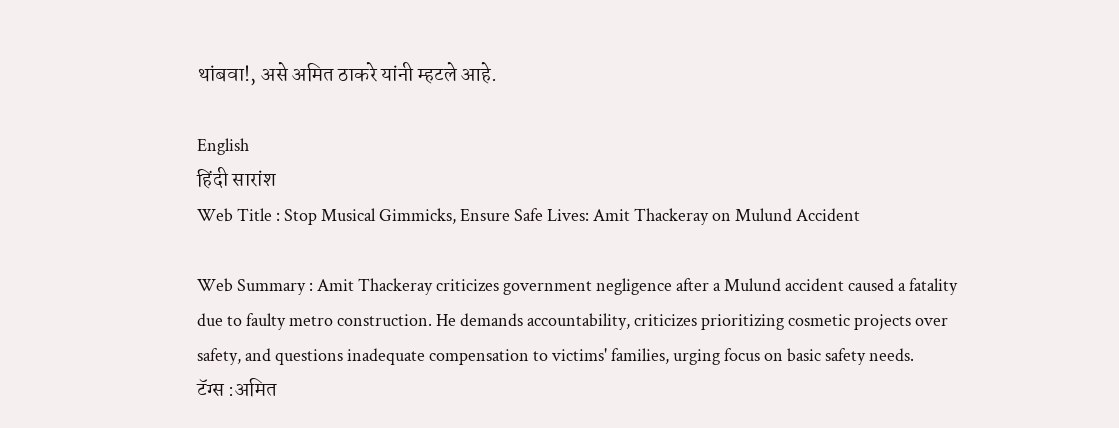थांबवा!, असे अमित ठाकरे यांनी म्हटले आहे.

English
हिंदी सारांश
Web Title : Stop Musical Gimmicks, Ensure Safe Lives: Amit Thackeray on Mulund Accident

Web Summary : Amit Thackeray criticizes government negligence after a Mulund accident caused a fatality due to faulty metro construction. He demands accountability, criticizes prioritizing cosmetic projects over safety, and questions inadequate compensation to victims' families, urging focus on basic safety needs.
टॅग्स :अमित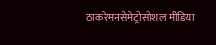ठाकरेमनसेमेट्रोसोशल मीडिया